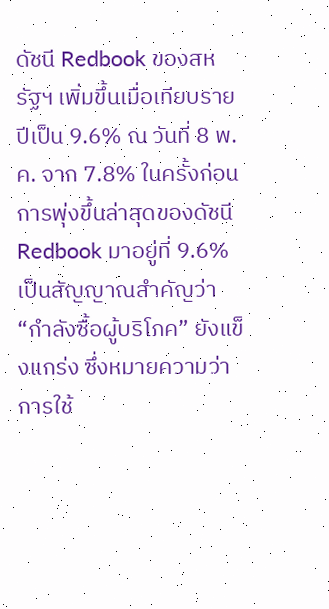ดัชนี Redbook ของสหรัฐฯ เพิ่มขึ้นเมื่อเทียบรายปีเป็น 9.6% ณ วันที่ 8 พ.ค. จาก 7.8% ในครั้งก่อน
การพุ่งขึ้นล่าสุดของดัชนี Redbook มาอยู่ที่ 9.6% เป็นสัญญาณสำคัญว่า “กำลังซื้อผู้บริโภค” ยังแข็งแกร่ง ซึ่งหมายความว่าการใช้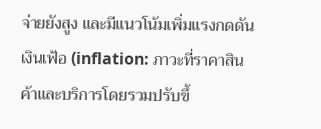จ่ายยังสูง และมีแนวโน้มเพิ่มแรงกดดันเงินเฟ้อ (inflation: ภาวะที่ราคาสินค้าและบริการโดยรวมปรับขึ้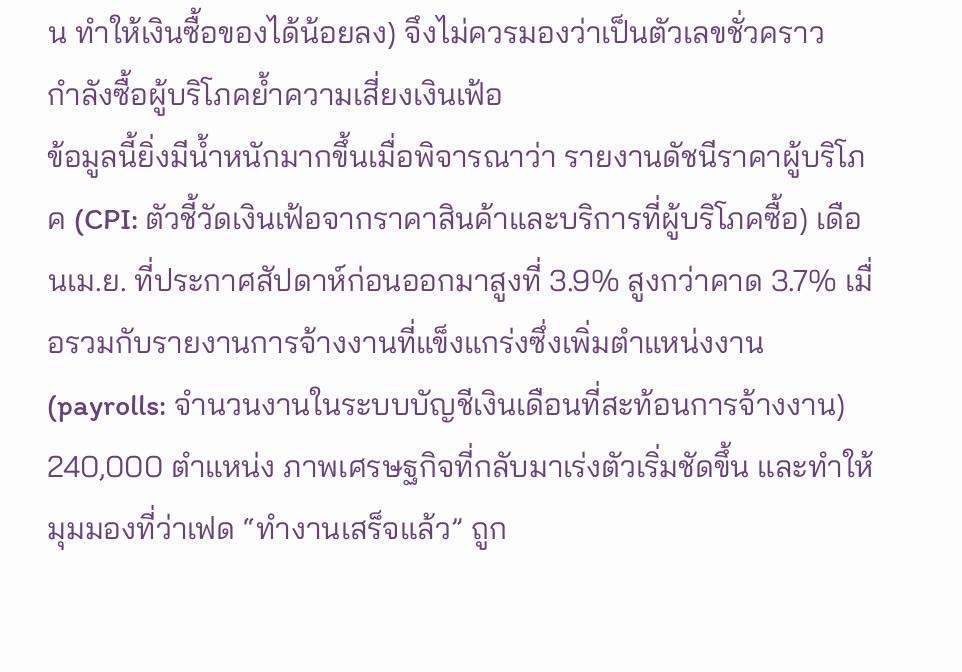น ทำให้เงินซื้อของได้น้อยลง) จึงไม่ควรมองว่าเป็นตัวเลขชั่วคราว
กำลังซื้อผู้บริโภคย้ำความเสี่ยงเงินเฟ้อ
ข้อมูลนี้ยิ่งมีน้ำหนักมากขึ้นเมื่อพิจารณาว่า รายงานดัชนีราคาผู้บริโภค (CPI: ตัวชี้วัดเงินเฟ้อจากราคาสินค้าและบริการที่ผู้บริโภคซื้อ) เดือนเม.ย. ที่ประกาศสัปดาห์ก่อนออกมาสูงที่ 3.9% สูงกว่าคาด 3.7% เมื่อรวมกับรายงานการจ้างงานที่แข็งแกร่งซึ่งเพิ่มตำแหน่งงาน (payrolls: จำนวนงานในระบบบัญชีเงินเดือนที่สะท้อนการจ้างงาน) 240,000 ตำแหน่ง ภาพเศรษฐกิจที่กลับมาเร่งตัวเริ่มชัดขึ้น และทำให้มุมมองที่ว่าเฟด “ทำงานเสร็จแล้ว” ถูก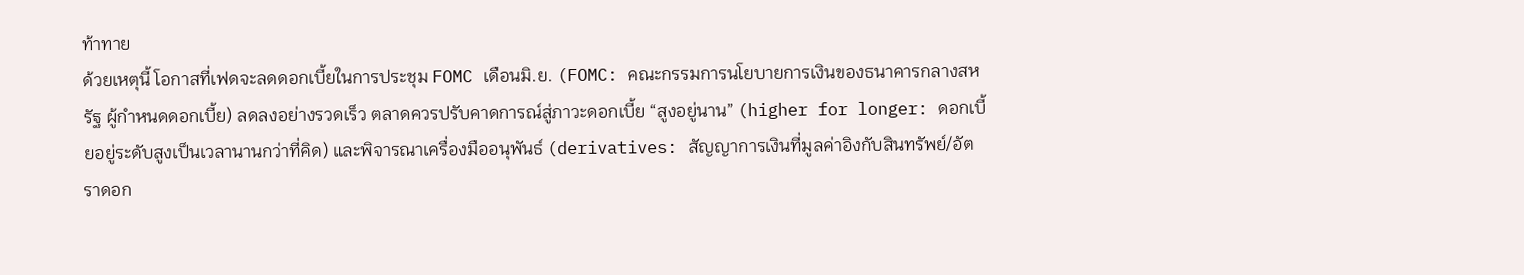ท้าทาย
ด้วยเหตุนี้ โอกาสที่เฟดจะลดดอกเบี้ยในการประชุม FOMC เดือนมิ.ย. (FOMC: คณะกรรมการนโยบายการเงินของธนาคารกลางสหรัฐ ผู้กำหนดดอกเบี้ย) ลดลงอย่างรวดเร็ว ตลาดควรปรับคาดการณ์สู่ภาวะดอกเบี้ย “สูงอยู่นาน” (higher for longer: ดอกเบี้ยอยู่ระดับสูงเป็นเวลานานกว่าที่คิด) และพิจารณาเครื่องมืออนุพันธ์ (derivatives: สัญญาการเงินที่มูลค่าอิงกับสินทรัพย์/อัตราดอก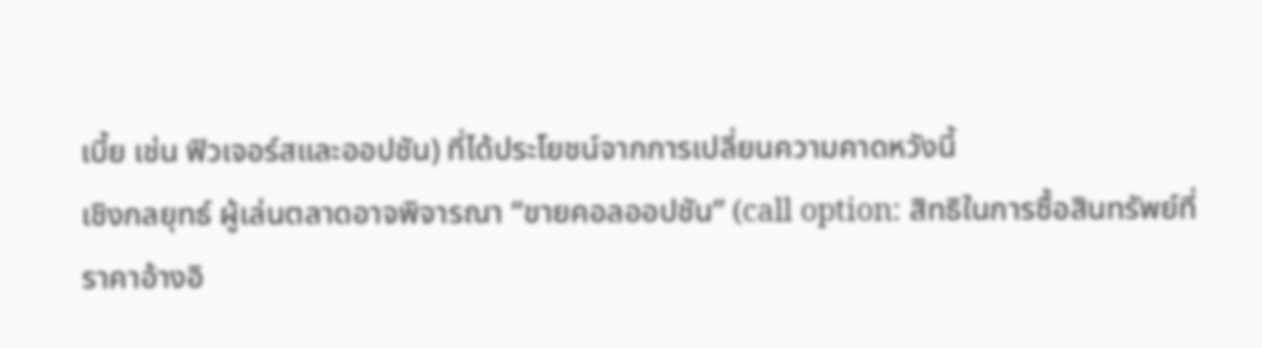เบี้ย เช่น ฟิวเจอร์สและออปชัน) ที่ได้ประโยชน์จากการเปลี่ยนความคาดหวังนี้
เชิงกลยุทธ์ ผู้เล่นตลาดอาจพิจารณา “ขายคอลออปชัน” (call option: สิทธิในการซื้อสินทรัพย์ที่ราคาอ้างอิ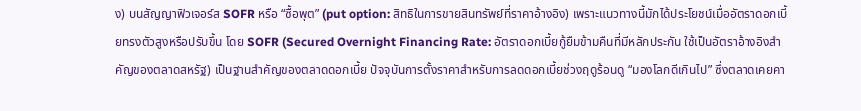ง) บนสัญญาฟิวเจอร์ส SOFR หรือ “ซื้อพุต” (put option: สิทธิในการขายสินทรัพย์ที่ราคาอ้างอิง) เพราะแนวทางนี้มักได้ประโยชน์เมื่ออัตราดอกเบี้ยทรงตัวสูงหรือปรับขึ้น โดย SOFR (Secured Overnight Financing Rate: อัตราดอกเบี้ยกู้ยืมข้ามคืนที่มีหลักประกัน ใช้เป็นอัตราอ้างอิงสำคัญของตลาดสหรัฐ) เป็นฐานสำคัญของตลาดดอกเบี้ย ปัจจุบันการตั้งราคาสำหรับการลดดอกเบี้ยช่วงฤดูร้อนดู “มองโลกดีเกินไป” ซึ่งตลาดเคยคา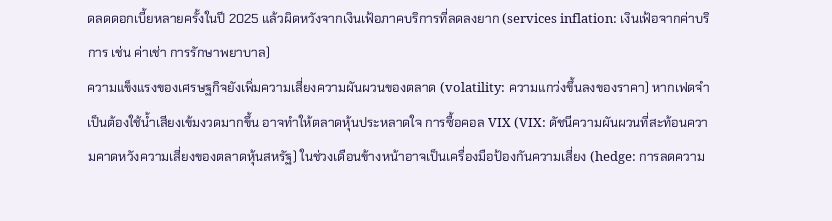ดลดดอกเบี้ยหลายครั้งในปี 2025 แล้วผิดหวังจากเงินเฟ้อภาคบริการที่ลดลงยาก (services inflation: เงินเฟ้อจากค่าบริการ เช่น ค่าเช่า การรักษาพยาบาล)
ความแข็งแรงของเศรษฐกิจยังเพิ่มความเสี่ยงความผันผวนของตลาด (volatility: ความแกว่งขึ้นลงของราคา) หากเฟดจำเป็นต้องใช้น้ำเสียงเข้มงวดมากขึ้น อาจทำให้ตลาดหุ้นประหลาดใจ การซื้อคอล VIX (VIX: ดัชนีความผันผวนที่สะท้อนความคาดหวังความเสี่ยงของตลาดหุ้นสหรัฐ) ในช่วงเดือนข้างหน้าอาจเป็นเครื่องมือป้องกันความเสี่ยง (hedge: การลดความ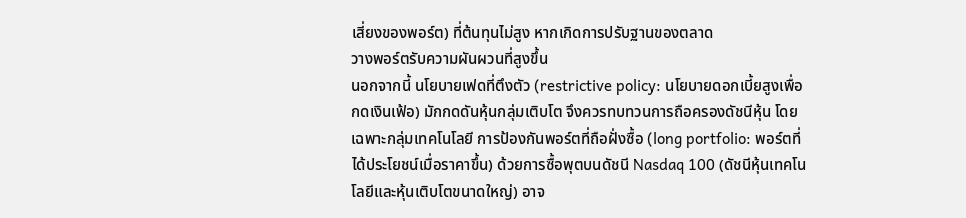เสี่ยงของพอร์ต) ที่ต้นทุนไม่สูง หากเกิดการปรับฐานของตลาด
วางพอร์ตรับความผันผวนที่สูงขึ้น
นอกจากนี้ นโยบายเฟดที่ตึงตัว (restrictive policy: นโยบายดอกเบี้ยสูงเพื่อกดเงินเฟ้อ) มักกดดันหุ้นกลุ่มเติบโต จึงควรทบทวนการถือครองดัชนีหุ้น โดยเฉพาะกลุ่มเทคโนโลยี การป้องกันพอร์ตที่ถือฝั่งซื้อ (long portfolio: พอร์ตที่ได้ประโยชน์เมื่อราคาขึ้น) ด้วยการซื้อพุตบนดัชนี Nasdaq 100 (ดัชนีหุ้นเทคโนโลยีและหุ้นเติบโตขนาดใหญ่) อาจ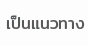เป็นแนวทาง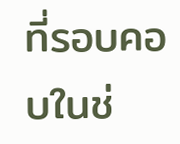ที่รอบคอบในช่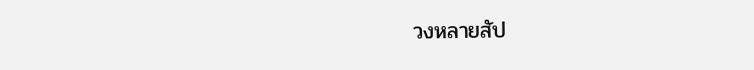วงหลายสัป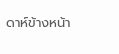ดาห์ข้างหน้า